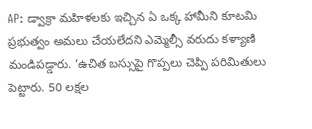AP: డ్వాక్రా మహిళలకు ఇచ్చిన ఏ ఒక్క హామీని కూటమి ప్రభుత్వం అమలు చేయలేదని ఎమ్మెల్సీ వరుదు కళ్యాణి మండిపడ్డారు. ‘ఉచిత బస్సుపై గొప్పలు చెప్పి పరిమితులు పెట్టారు. 50 లక్షల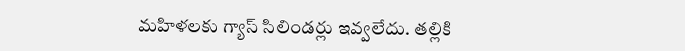మహిళలకు గ్యాస్ సిలిండర్లు ఇవ్వలేదు. తల్లికి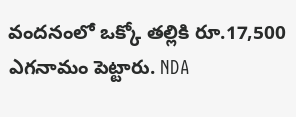వందనంలో ఒక్కో తల్లికి రూ.17,500 ఎగనామం పెట్టారు. NDA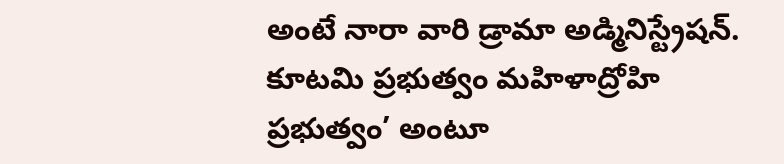అంటే నారా వారి డ్రామా అడ్మినిస్ట్రేషన్. కూటమి ప్రభుత్వం మహిళాద్రోహి ప్రభుత్వం’ అంటూ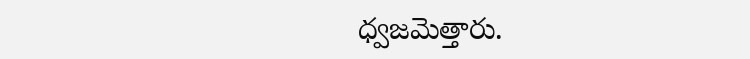ధ్వజమెత్తారు.